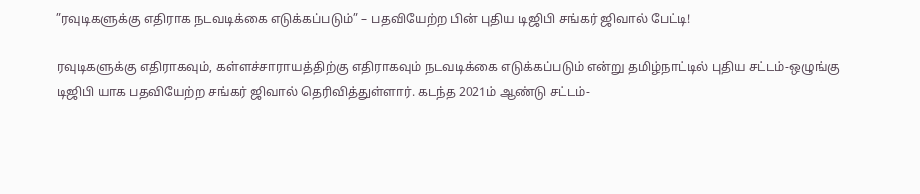”ரவுடிகளுக்கு எதிராக நடவடிக்கை எடுக்கப்படும்” – பதவியேற்ற பின் புதிய டிஜிபி சங்கர் ஜிவால் பேட்டி!

ரவுடிகளுக்கு எதிராகவும், கள்ளச்சாராயத்திற்கு எதிராகவும் நடவடிக்கை எடுக்கப்படும் என்று தமிழ்நாட்டில் புதிய சட்டம்-ஒழுங்கு டிஜிபி யாக பதவியேற்ற சங்கர் ஜிவால் தெரிவித்துள்ளார். கடந்த 2021ம் ஆண்டு சட்டம்-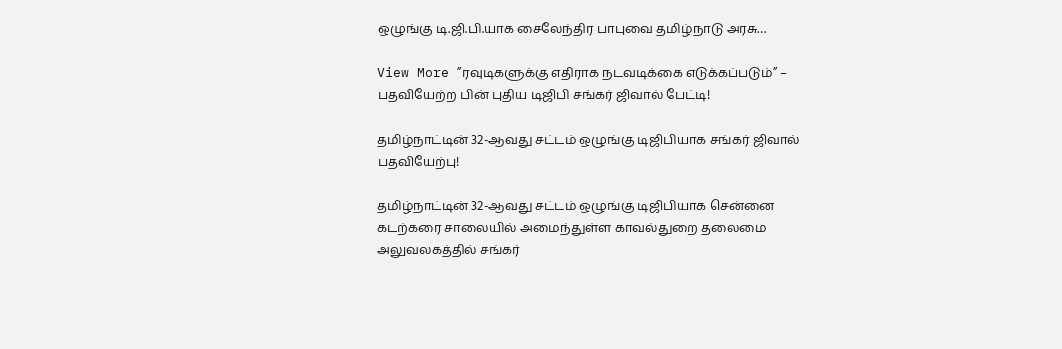ஒழுங்கு டி.ஜி.பி.யாக சைலேந்திர பாபுவை தமிழ்நாடு அரசு…

View More ”ரவுடிகளுக்கு எதிராக நடவடிக்கை எடுக்கப்படும்” – பதவியேற்ற பின் புதிய டிஜிபி சங்கர் ஜிவால் பேட்டி!

தமிழ்நாட்டின் 32-ஆவது சட்டம் ஒழுங்கு டிஜிபியாக சங்கர் ஜிவால் பதவியேற்பு!

தமிழ்நாட்டின் 32-ஆவது சட்டம் ஒழுங்கு டிஜிபியாக சென்னை கடற்கரை சாலையில் அமைந்துள்ள காவல்துறை தலைமை அலுவலகத்தில் சங்கர்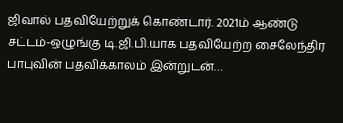ஜிவால் பதவியேற்றுக் கொண்டார். 2021ம் ஆண்டு சட்டம்-ஒழுங்கு டி.ஜி.பி.யாக பதவியேற்ற சைலேந்திர பாபுவின் பதவிக்காலம் இன்றுடன்…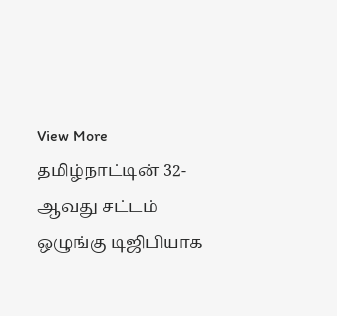View More தமிழ்நாட்டின் 32-ஆவது சட்டம் ஒழுங்கு டிஜிபியாக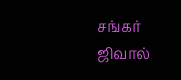சங்கர் ஜிவால்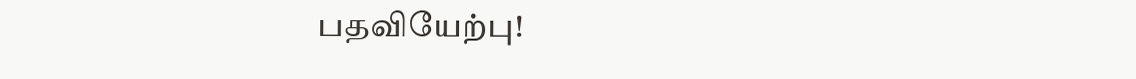பதவியேற்பு!